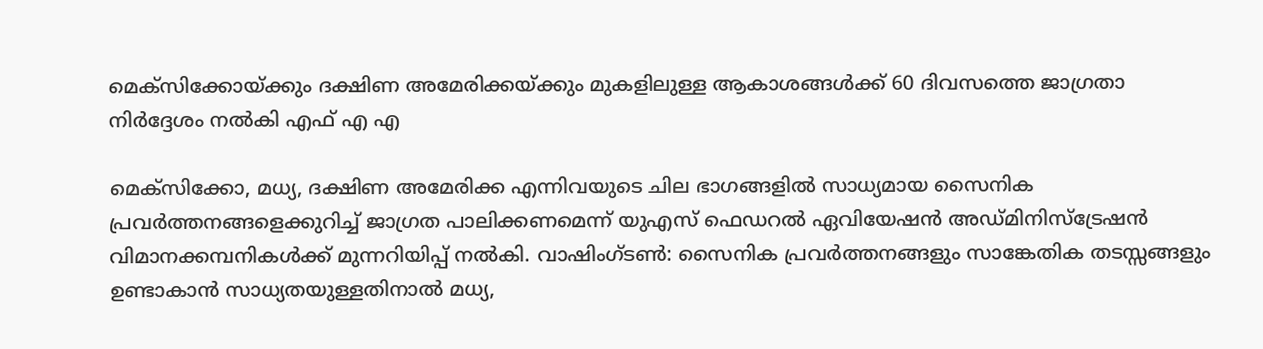മെക്സിക്കോയ്ക്കും ദക്ഷിണ അമേരിക്കയ്ക്കും മുകളിലുള്ള ആകാശങ്ങൾക്ക് 60 ദിവസത്തെ ജാഗ്രതാ നിർദ്ദേശം നല്‍കി എഫ് എ എ

മെക്സിക്കോ, മധ്യ, ദക്ഷിണ അമേരിക്ക എന്നിവയുടെ ചില ഭാഗങ്ങളിൽ സാധ്യമായ സൈനിക പ്രവർത്തനങ്ങളെക്കുറിച്ച് ജാഗ്രത പാലിക്കണമെന്ന് യുഎസ് ഫെഡറൽ ഏവിയേഷൻ അഡ്മിനിസ്ട്രേഷൻ വിമാനക്കമ്പനികൾക്ക് മുന്നറിയിപ്പ് നൽകി. വാഷിംഗ്ടണ്‍: സൈനിക പ്രവർത്തനങ്ങളും സാങ്കേതിക തടസ്സങ്ങളും ഉണ്ടാകാൻ സാധ്യതയുള്ളതിനാൽ മധ്യ,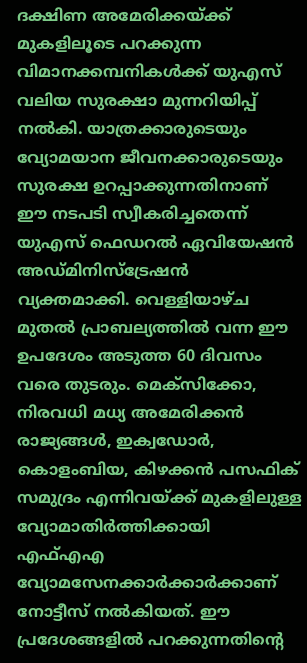ദക്ഷിണ അമേരിക്കയ്ക്ക് മുകളിലൂടെ പറക്കുന്ന വിമാനക്കമ്പനികൾക്ക് യുഎസ് വലിയ സുരക്ഷാ മുന്നറിയിപ്പ് നൽകി. യാത്രക്കാരുടെയും വ്യോമയാന ജീവനക്കാരുടെയും സുരക്ഷ ഉറപ്പാക്കുന്നതിനാണ് ഈ നടപടി സ്വീകരിച്ചതെന്ന് യുഎസ് ഫെഡറൽ ഏവിയേഷൻ അഡ്മിനിസ്ട്രേഷൻ വ്യക്തമാക്കി. വെള്ളിയാഴ്ച മുതൽ പ്രാബല്യത്തിൽ വന്ന ഈ ഉപദേശം അടുത്ത 60 ദിവസം വരെ തുടരും. മെക്സിക്കോ, നിരവധി മധ്യ അമേരിക്കൻ രാജ്യങ്ങൾ, ഇക്വഡോർ, കൊളംബിയ, കിഴക്കൻ പസഫിക് സമുദ്രം എന്നിവയ്ക്ക് മുകളിലുള്ള വ്യോമാതിർത്തിക്കായി എഫ്എഎ വ്യോമസേനക്കാർക്കാര്‍ക്കാണ് നോട്ടീസ് നൽകിയത്. ഈ പ്രദേശങ്ങളിൽ പറക്കുന്നതിന്റെ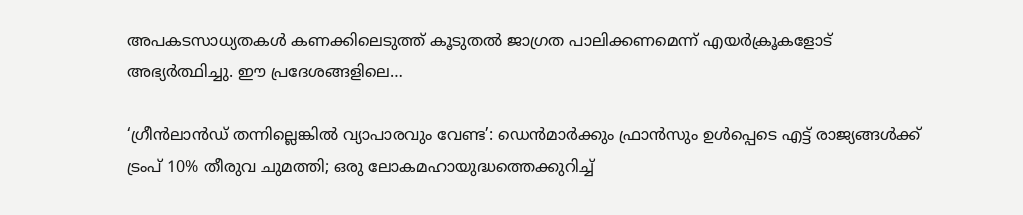അപകടസാധ്യതകൾ കണക്കിലെടുത്ത് കൂടുതൽ ജാഗ്രത പാലിക്കണമെന്ന് എയർക്രൂകളോട് അഭ്യർത്ഥിച്ചു. ഈ പ്രദേശങ്ങളിലെ…

‘ഗ്രീൻലാൻഡ് തന്നില്ലെങ്കില്‍ വ്യാപാരവും വേണ്ട’: ഡെൻമാർക്കും ഫ്രാൻസും ഉൾപ്പെടെ എട്ട് രാജ്യങ്ങൾക്ക് ട്രംപ് 10% തീരുവ ചുമത്തി; ഒരു ലോകമഹായുദ്ധത്തെക്കുറിച്ച്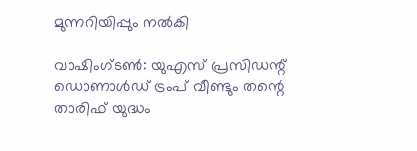മുന്നറിയിപ്പും നല്‍കി

വാഷിംഗ്ടണ്‍: യുഎസ് പ്രസിഡന്റ് ഡൊണാൾഡ് ട്രംപ് വീണ്ടും തന്റെ താരിഫ് യുദ്ധം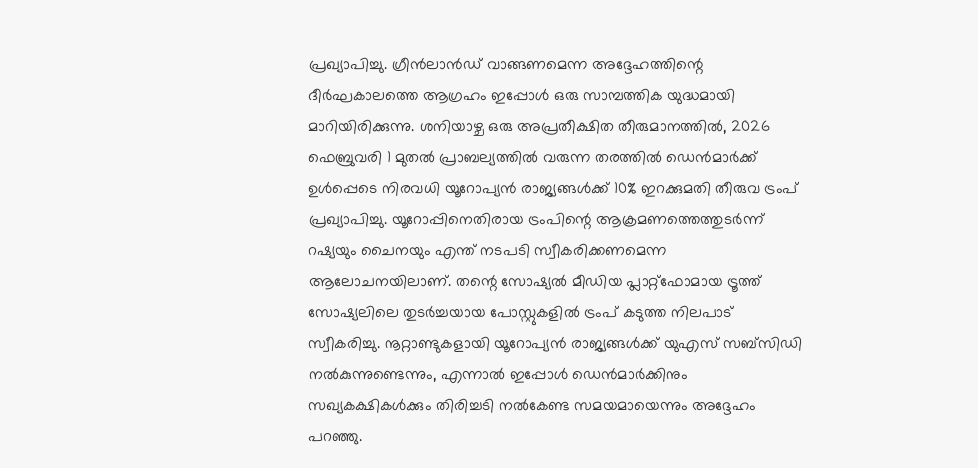പ്രഖ്യാപിച്ചു. ഗ്രീൻലാൻഡ് വാങ്ങണമെന്ന അദ്ദേഹത്തിന്റെ ദീർഘകാലത്തെ ആഗ്രഹം ഇപ്പോൾ ഒരു സാമ്പത്തിക യുദ്ധമായി മാറിയിരിക്കുന്നു. ശനിയാഴ്ച ഒരു അപ്രതീക്ഷിത തീരുമാനത്തിൽ, 2026 ഫെബ്രുവരി 1 മുതൽ പ്രാബല്യത്തിൽ വരുന്ന തരത്തിൽ ഡെൻമാർക്ക് ഉൾപ്പെടെ നിരവധി യൂറോപ്യൻ രാജ്യങ്ങൾക്ക് 10% ഇറക്കുമതി തീരുവ ട്രംപ് പ്രഖ്യാപിച്ചു. യൂറോപ്പിനെതിരായ ട്രംപിന്റെ ആക്രമണത്തെത്തുടർന്ന് റഷ്യയും ചൈനയും എന്ത് നടപടി സ്വീകരിക്കണമെന്ന ആലോചനയിലാണ്. തന്റെ സോഷ്യൽ മീഡിയ പ്ലാറ്റ്‌ഫോമായ ട്രൂത്ത് സോഷ്യലിലെ തുടർച്ചയായ പോസ്റ്റുകളിൽ ട്രംപ് കടുത്ത നിലപാട് സ്വീകരിച്ചു. നൂറ്റാണ്ടുകളായി യൂറോപ്യൻ രാജ്യങ്ങൾക്ക് യുഎസ് സബ്‌സിഡി നൽകുന്നുണ്ടെന്നും, എന്നാൽ ഇപ്പോൾ ഡെൻമാർക്കിനും സഖ്യകക്ഷികള്‍ക്കും തിരിച്ചടി നൽകേണ്ട സമയമായെന്നും അദ്ദേഹം പറഞ്ഞു.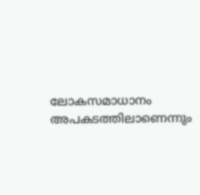ലോകസമാധാനം അപകടത്തിലാണെന്നും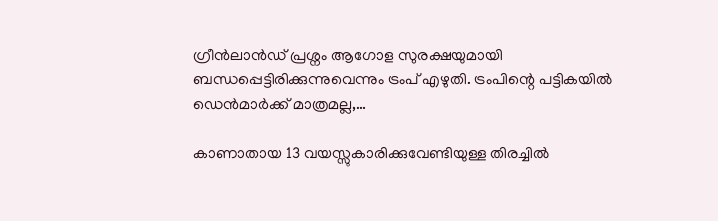ഗ്രീൻലാൻഡ് പ്രശ്നം ആഗോള സുരക്ഷയുമായി ബന്ധപ്പെട്ടിരിക്കുന്നുവെന്നും ട്രംപ് എഴുതി. ട്രംപിന്റെ പട്ടികയിൽ ഡെൻമാർക്ക് മാത്രമല്ല,…

കാണാതായ 13 വയസ്സുകാരിക്കുവേണ്ടിയുള്ള തിരച്ചില്‍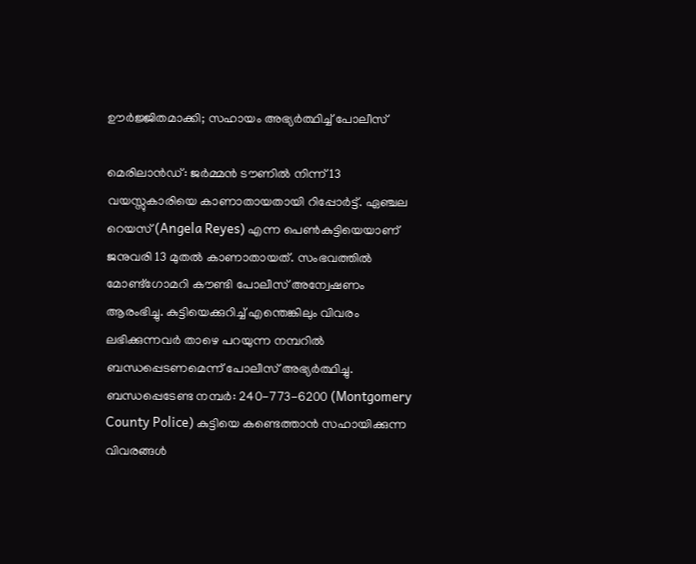ഊര്‍ജ്ജിതമാക്കി; സഹായം അഭ്യർത്ഥിച്ച് പോലീസ്

മെരിലാൻഡ്: ജർമ്മൻ ടൗണിൽ നിന്ന് 13 വയസ്സുകാരിയെ കാണാതായതായി റിപ്പോർട്ട്. ഏഞ്ചല റെയസ് (Angela Reyes) എന്ന പെൺകുട്ടിയെയാണ് ജനുവരി 13 മുതൽ കാണാതായത്. സംഭവത്തിൽ മോണ്ട്ഗോമറി കൗണ്ടി പോലീസ് അന്വേഷണം ആരംഭിച്ചു. കുട്ടിയെക്കുറിച്ച് എന്തെങ്കിലും വിവരം ലഭിക്കുന്നവർ താഴെ പറയുന്ന നമ്പറിൽ ബന്ധപ്പെടണമെന്ന് പോലീസ് അഭ്യർത്ഥിച്ചു. ബന്ധപ്പെടേണ്ട നമ്പർ: 240-773-6200 (Montgomery County Police) കുട്ടിയെ കണ്ടെത്താൻ സഹായിക്കുന്ന വിവരങ്ങൾ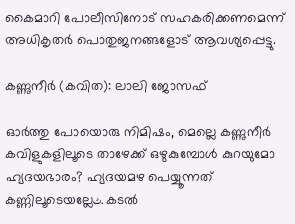കൈമാറി പോലീസിനോട് സഹകരിക്കണമെന്ന് അധികൃതർ പൊതുജനങ്ങളോട് ആവശ്യപ്പെട്ടു.

കണ്ണുനീര്‍ (കവിത): ലാലി ജോസഫ്

ഓര്‍ത്തു പോയൊരു നിമിഷം, മെല്ലെ കണ്ണുനീര്‍ കവിളുകളിലൂടെ താഴേക്ക് ഒഴുകുമ്പോള്‍ കുറയുമോ ഹ്യദയഭാരം? ഹ്യദയമഴ പെയ്യൂന്നത് കണ്ണിലൂടെയല്ലേٹ. കടല്‍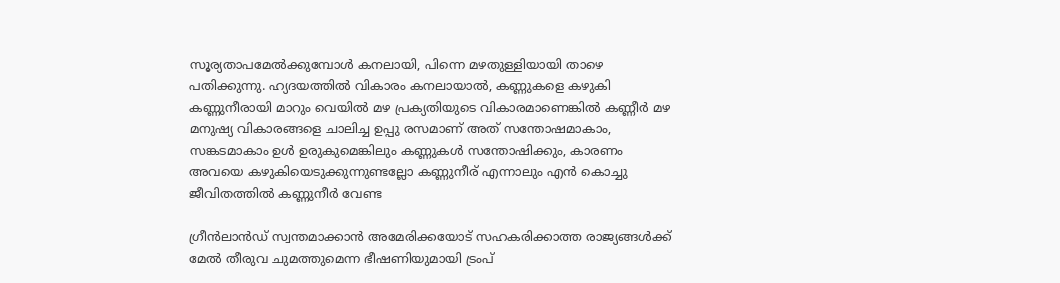സൂര്യതാപമേല്‍ക്കുമ്പോള്‍ കനലായി, പിന്നെ മഴതുള്ളിയായി താഴെ പതിക്കുന്നു. ഹ്യദയത്തില്‍ വികാരം കനലായാല്‍, കണ്ണുകളെ കഴുകി കണ്ണുനീരായി മാറും വെയില്‍ മഴ പ്രക്യതിയുടെ വികാരമാണെങ്കില്‍ കണ്ണീര്‍ മഴ മനുഷ്യ വികാരങ്ങളെ ചാലിച്ച ഉപ്പു രസമാണ് അത് സന്തോഷമാകാം, സങ്കടമാകാം ഉള്‍ ഉരുകുമെങ്കിലും കണ്ണുകള്‍ സന്തോഷിക്കും, കാരണം അവയെ കഴുകിയെടുക്കുന്നുണ്ടല്ലോ കണ്ണുനീര് എന്നാലും എന്‍ കൊച്ചു ജീവിതത്തില്‍ കണ്ണുനീര്‍ വേണ്ട

ഗ്രീന്‍‌ലാന്‍ഡ് സ്വന്തമാക്കാന്‍ അമേരിക്കയോട് സഹകരിക്കാത്ത രാജ്യങ്ങൾക്ക് മേൽ തീരുവ ചുമത്തുമെന്ന ഭീഷണിയുമായി ട്രം‌പ്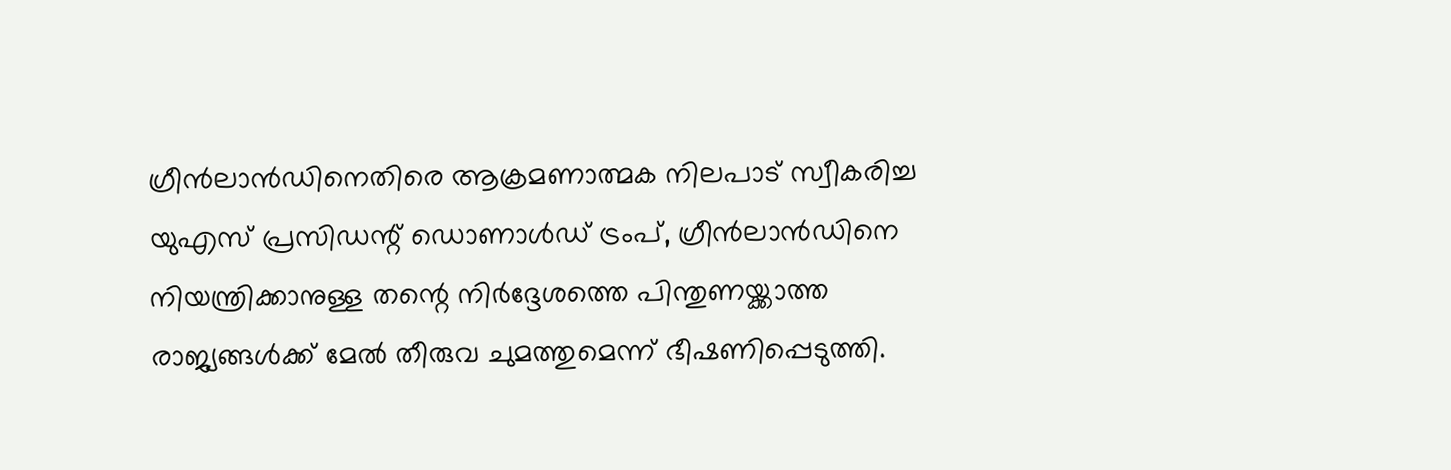ഗ്രീൻലാൻഡിനെതിരെ ആക്രമണാത്മക നിലപാട് സ്വീകരിച്ച യുഎസ് പ്രസിഡന്റ് ഡൊണാൾഡ് ട്രംപ്, ഗ്രീൻലാൻഡിനെ നിയന്ത്രിക്കാനുള്ള തന്റെ നിർദ്ദേശത്തെ പിന്തുണയ്ക്കാത്ത രാജ്യങ്ങൾക്ക് മേൽ തീരുവ ചുമത്തുമെന്ന് ഭീഷണിപ്പെടുത്തി.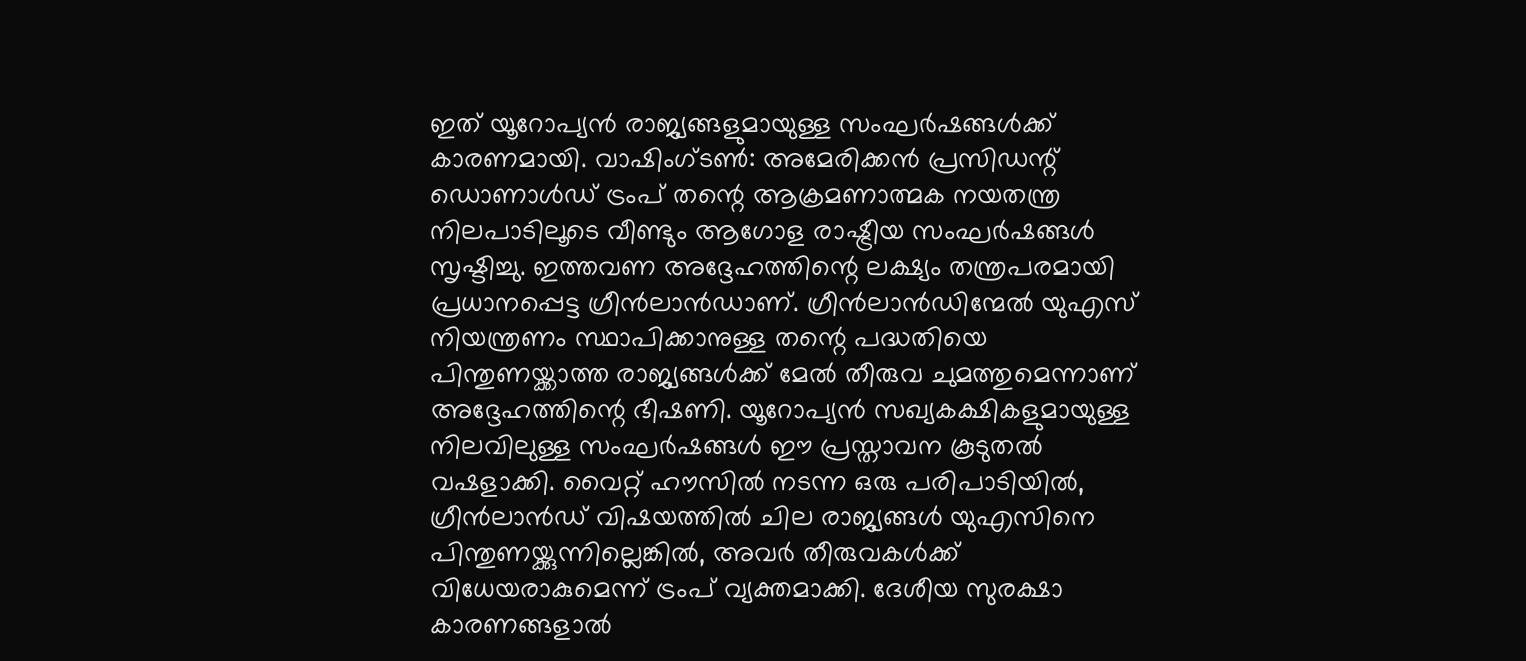ഇത് യൂറോപ്യൻ രാജ്യങ്ങളുമായുള്ള സംഘർഷങ്ങൾക്ക് കാരണമായി. വാഷിംഗ്ടണ്‍: അമേരിക്കൻ പ്രസിഡന്റ് ഡൊണാൾഡ് ട്രംപ് തന്റെ ആക്രമണാത്മക നയതന്ത്ര നിലപാടിലൂടെ വീണ്ടും ആഗോള രാഷ്ട്രീയ സംഘർഷങ്ങൾ സൃഷ്ടിച്ചു. ഇത്തവണ അദ്ദേഹത്തിന്റെ ലക്ഷ്യം തന്ത്രപരമായി പ്രധാനപ്പെട്ട ഗ്രീൻലാൻഡാണ്. ഗ്രീൻലാൻഡിന്മേൽ യുഎസ് നിയന്ത്രണം സ്ഥാപിക്കാനുള്ള തന്റെ പദ്ധതിയെ പിന്തുണയ്ക്കാത്ത രാജ്യങ്ങൾക്ക് മേൽ തീരുവ ചുമത്തുമെന്നാണ് അദ്ദേഹത്തിന്റെ ഭീഷണി. യൂറോപ്യൻ സഖ്യകക്ഷികളുമായുള്ള നിലവിലുള്ള സംഘർഷങ്ങൾ ഈ പ്രസ്താവന കൂടുതൽ വഷളാക്കി. വൈറ്റ് ഹൗസിൽ നടന്ന ഒരു പരിപാടിയിൽ, ഗ്രീൻലാൻഡ് വിഷയത്തിൽ ചില രാജ്യങ്ങൾ യുഎസിനെ പിന്തുണയ്ക്കുന്നില്ലെങ്കിൽ, അവർ തീരുവകൾക്ക് വിധേയരാകുമെന്ന് ട്രംപ് വ്യക്തമാക്കി. ദേശീയ സുരക്ഷാ കാരണങ്ങളാൽ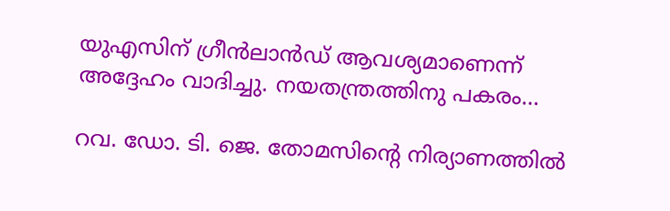യുഎസിന് ഗ്രീൻലാൻഡ് ആവശ്യമാണെന്ന് അദ്ദേഹം വാദിച്ചു. നയതന്ത്രത്തിനു പകരം…

റവ. ഡോ. ടി. ജെ. തോമസിന്റെ നിര്യാണത്തില്‍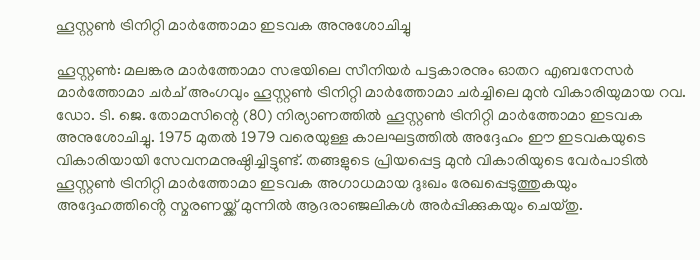ഹൂസ്റ്റൺ ട്രിനിറ്റി മാർത്തോമാ ഇടവക അനുശോചിച്ചു

ഹൂസ്റ്റൺ: മലങ്കര മാർത്തോമാ സഭയിലെ സീനിയർ പട്ടകാരനും ഓതറ എബനേസർ മാർത്തോമാ ചർച് അംഗവും ഹൂസ്റ്റൺ ട്രിനിറ്റി മാർത്തോമാ ചർച്ചിലെ മുൻ വികാരിയുമായ റവ. ഡോ. ടി. ജെ. തോമസിന്റെ (80) നിര്യാണത്തില്‍ ഹൂസ്റ്റൺ ട്രിനിറ്റി മാർത്തോമാ ഇടവക അനുശോചിച്ചു. 1975 മുതൽ 1979 വരെയുള്ള കാലഘട്ടത്തിൽ അദ്ദേഹം ഈ ഇടവകയുടെ വികാരിയായി സേവനമനുഷ്ഠിച്ചിട്ടുണ്ട്. തങ്ങളുടെ പ്രിയപ്പെട്ട മുൻ വികാരിയുടെ വേർപാടിൽ ഹൂസ്റ്റൺ ട്രിനിറ്റി മാർത്തോമാ ഇടവക അഗാധമായ ദുഃഖം രേഖപ്പെടുത്തുകയും അദ്ദേഹത്തിൻ്റെ സ്മരണയ്ക്ക് മുന്നിൽ ആദരാഞ്ജലികൾ അർപ്പിക്കുകയും ചെയ്തു.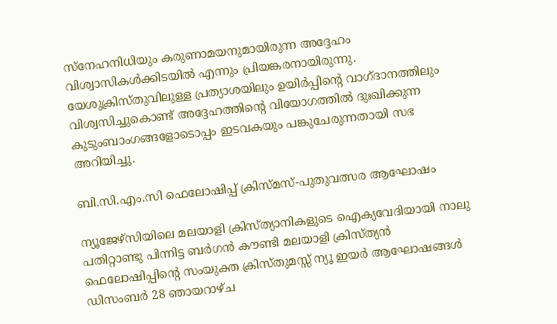സ്നേഹനിധിയും കരുണാമയനുമായിരുന്ന അദ്ദേഹം വിശ്വാസികൾക്കിടയിൽ എന്നും പ്രിയങ്കരനായിരുന്നു. യേശുക്രിസ്തുവിലുള്ള പ്രത്യാശയിലും ഉയിർപ്പിൻ്റെ വാഗ്ദാനത്തിലും വിശ്വസിച്ചുകൊണ്ട് അദ്ദേഹത്തിൻ്റെ വിയോഗത്തിൽ ദുഃഖിക്കുന്ന കുടുംബാംഗങ്ങളോടൊപ്പം ഇടവകയും പങ്കുചേരുന്നതായി സഭ അറിയിച്ചു.

ബി.സി.എം.സി ഫെലോഷിപ്പ് ക്രിസ്മസ്-പുതുവത്സര ആഘോഷം

ന്യൂജേഴ്സിയിലെ മലയാളി ക്രിസ്ത്യാനികളുടെ ഐക്യവേദിയായി നാലു പതിറ്റാണ്ടു പിന്നിട്ട ബര്‍ഗന്‍ കൗണ്ടി മലയാളി ക്രിസ്ത്യന്‍ ഫെലോഷിപ്പിന്‍റെ സംയുക്ത ക്രിസ്തുമസ്സ് ന്യൂ ഇയര്‍ ആഘോഷങ്ങള്‍ ഡിസംബര്‍ 28 ഞായറാഴ്ച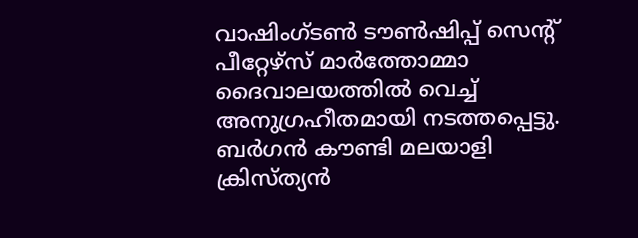വാഷിംഗ്ടണ്‍ ടൗണ്‍ഷിപ്പ് സെന്‍റ് പീറ്റേഴ്സ് മാര്‍ത്തോമ്മാ ദൈവാലയത്തില്‍ വെച്ച് അനുഗ്രഹീതമായി നടത്തപ്പെട്ടു. ബര്‍ഗന്‍ കൗണ്ടി മലയാളി ക്രിസ്ത്യന്‍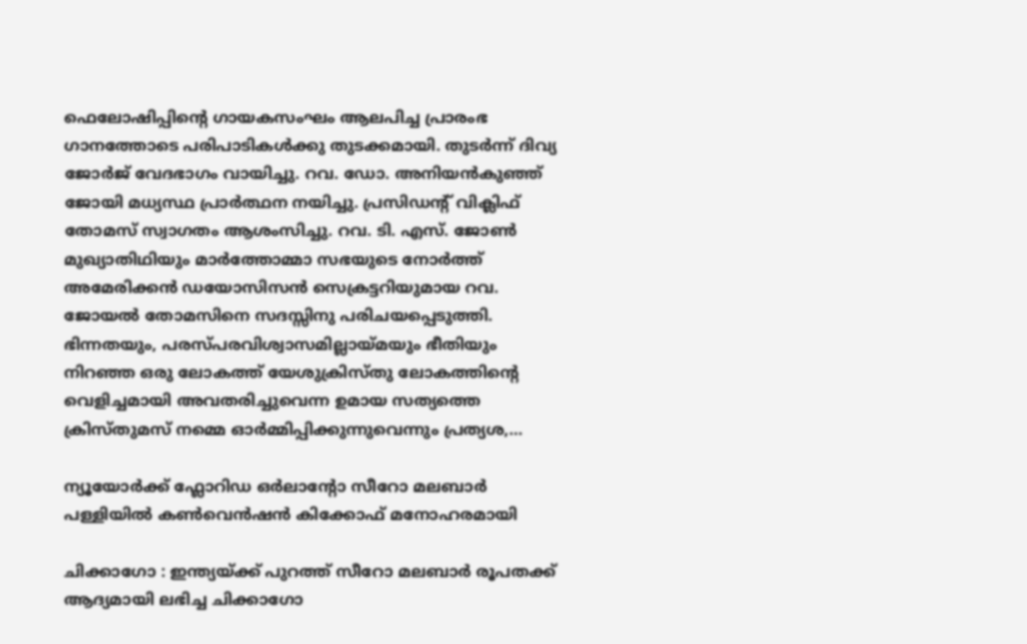ഫെലോഷിപ്പിന്റെ ഗായകസംഘം ആലപിച്ച പ്രാരംഭ ഗാനത്തോടെ പരിപാടികള്‍ക്കു തുടക്കമായി. തുടര്‍ന്ന് ദിവ്യ ജോര്‍ജ് വേദഭാഗം വായിച്ചു. റവ. ഡോ. അനിയന്‍കുഞ്ഞ് ജോയി മധ്യസ്ഥ പ്രാര്‍ത്ഥന നയിച്ചു. പ്രസിഡന്‍റ് വിക്ലിഫ് തോമസ് സ്വാഗതം ആശംസിച്ചു. റവ. ടി. എസ്. ജോണ്‍ മുഖ്യാതിഥിയും മാര്‍ത്തോമ്മാ സഭയുടെ നോര്‍ത്ത് അമേരിക്കന്‍ ഡയോസിസന്‍ സെക്രട്ടറിയുമായ റവ. ജോയല്‍ തോമസിനെ സദസ്സിനു പരിചയപ്പെടുത്തി. ഭിന്നതയും, പരസ്പരവിശ്വാസമില്ലായ്മയും ഭീതിയും നിറ‌ഞ്ഞ ഒരു ലോകത്ത് യേശുക്രിസ്തു ലോകത്തിന്‍റെ വെളിച്ചമായി അവതരിച്ചുവെന്ന ഉമായ സത്യത്തെ ക്രിസ്തുമസ് നമ്മെ ഓര്‍മ്മിപ്പിക്കുന്നുവെന്നും പ്രത്യശ,…

ന്യൂയോർക്ക് ഫ്ലോറിഡ ഒർലാൻ്റോ സീറോ മലബാർ പള്ളിയിൽ കൺവെൻഷൻ കിക്കോഫ് മനോഹരമായി

ചിക്കാഗോ : ഇന്ത്യയ്ക്ക് പുറത്ത് സീറോ മലബാർ രൂപതക്ക് ആദ്യമായി ലഭിച്ച ചിക്കാഗോ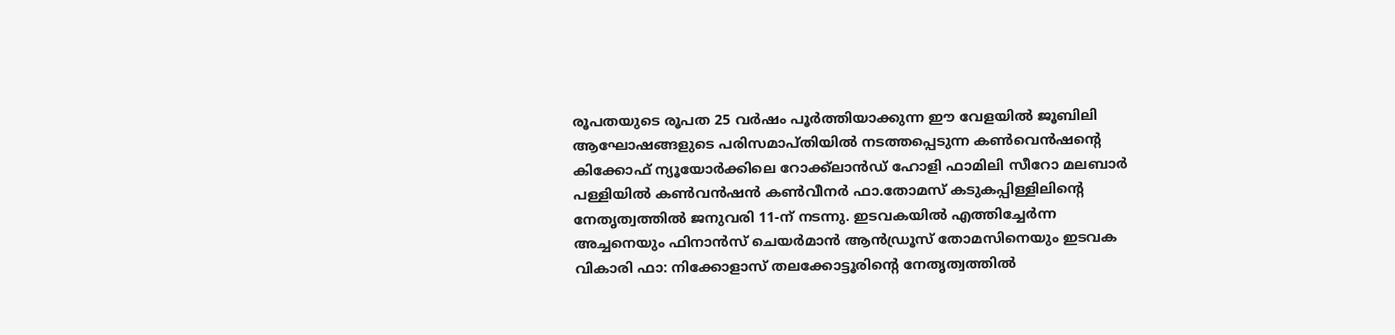രൂപതയുടെ രൂപത 25 വർഷം പൂർത്തിയാക്കുന്ന ഈ വേളയിൽ ജൂബിലി ആഘോഷങ്ങളുടെ പരിസമാപ്തിയിൽ നടത്തപ്പെടുന്ന കൺവെൻഷന്റെ കിക്കോഫ് ന്യൂയോർക്കിലെ റോക്ക്ലാൻഡ് ഹോളി ഫാമിലി സീറോ മലബാർ പള്ളിയിൽ കൺവൻഷൻ കൺവീനർ ഫാ.തോമസ് കടുകപ്പിള്ളിലിൻ്റെ നേതൃത്വത്തിൽ ജനുവരി 11-ന് നടന്നു. ഇടവകയിൽ എത്തിച്ചേർന്ന അച്ചനെയും ഫിനാൻസ് ചെയർമാൻ ആൻഡ്രൂസ് തോമസിനെയും ഇടവക വികാരി ഫാ: നിക്കോളാസ് തലക്കോട്ടൂരിൻ്റെ നേതൃത്വത്തിൽ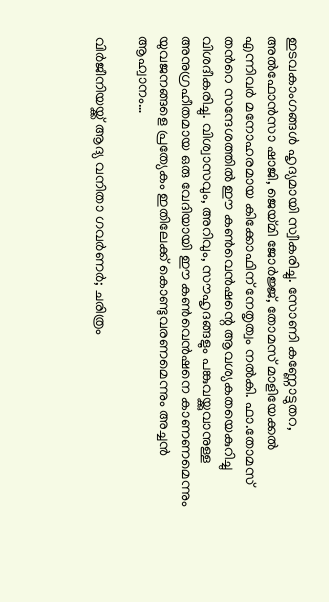ഇടവകാംഗങ്ങൾ ഹൃദ്യമായി സ്വീകരിച്ചു. സോണി കണ്ണോട്ടുതറ, അൽഫോൻസാ ഷാജി, ജെയ്മി ജോർജ്ജ്, തോമസ് മാളിയേക്കൽ എന്നിവർ മനോഹരമായ കിക്കോഫിന് നേതൃത്വം നൽകി. ഫാ.തോമസ് തൻറെ സന്ദേശത്തിൽ ഈ കൺവെൻഷന്റെ ആവശ്യകതയെകുറിച്ചു വിശദീകരിച്ചു. വിശ്വാസവും, അറിവും, സൗഹൃദങ്ങളും പങ്കുവയ്ക്കുവാനുള്ള അനുഗ്രഹീതമായ ഒരു വേദിയായി ഈ കൺവെൻഷനെ കാണണമെന്നും യുവജനങ്ങളെ പ്രത്യേകം ഇതിലേക്ക് കൊണ്ടുവരണമെന്നും അച്ചൻ ആഹ്വാനം…

വിർജീനിയയ്ക്ക് ആദ്യ വനിതാ ഗവർണർ; ചരിത്രം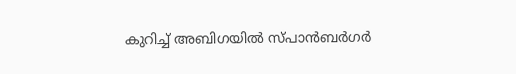കുറിച്ച് അബിഗയിൽ സ്പാൻബർഗർ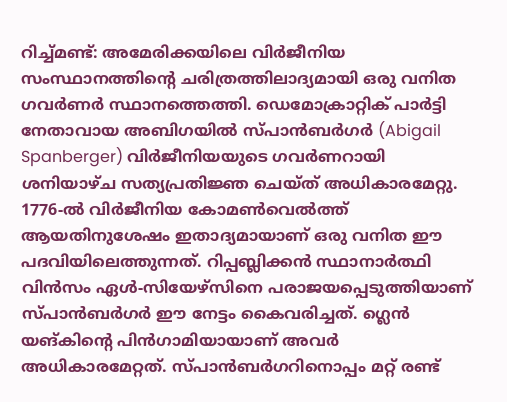റിച്ച്മണ്ട്: അമേരിക്കയിലെ വിർജീനിയ സംസ്ഥാനത്തിന്റെ ചരിത്രത്തിലാദ്യമായി ഒരു വനിത ഗവർണർ സ്ഥാനത്തെത്തി. ഡെമോക്രാറ്റിക് പാർട്ടി നേതാവായ അബിഗയിൽ സ്പാൻബർഗർ (Abigail Spanberger) വിർജീനിയയുടെ ഗവർണറായി ശനിയാഴ്ച സത്യപ്രതിജ്ഞ ചെയ്ത് അധികാരമേറ്റു. 1776-ൽ വിർജീനിയ കോമൺ‌വെൽത്ത് ആയതിനുശേഷം ഇതാദ്യമായാണ് ഒരു വനിത ഈ പദവിയിലെത്തുന്നത്. റിപ്പബ്ലിക്കൻ സ്ഥാനാർത്ഥി വിൻസം ഏൾ-സിയേഴ്സിനെ പരാജയപ്പെടുത്തിയാണ് സ്പാൻബർഗർ ഈ നേട്ടം കൈവരിച്ചത്. ഗ്ലെൻ യങ്‌കിന്റെ പിൻഗാമിയായാണ് അവർ അധികാരമേറ്റത്. സ്പാൻബർഗറിനൊപ്പം മറ്റ് രണ്ട്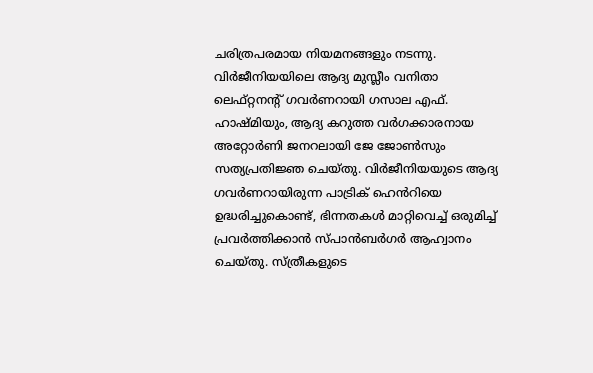ചരിത്രപരമായ നിയമനങ്ങളും നടന്നു. വിർജീനിയയിലെ ആദ്യ മുസ്ലീം വനിതാ ലെഫ്റ്റനന്റ് ഗവർണറായി ഗസാല എഫ്. ഹാഷ്മിയും, ആദ്യ കറുത്ത വർഗക്കാരനായ അറ്റോർണി ജനറലായി ജേ ജോൺസും സത്യപ്രതിജ്ഞ ചെയ്തു. വിർജീനിയയുടെ ആദ്യ ഗവർണറായിരുന്ന പാട്രിക് ഹെൻറിയെ ഉദ്ധരിച്ചുകൊണ്ട്, ഭിന്നതകൾ മാറ്റിവെച്ച് ഒരുമിച്ച് പ്രവർത്തിക്കാൻ സ്പാൻബർഗർ ആഹ്വാനം ചെയ്തു. സ്ത്രീകളുടെ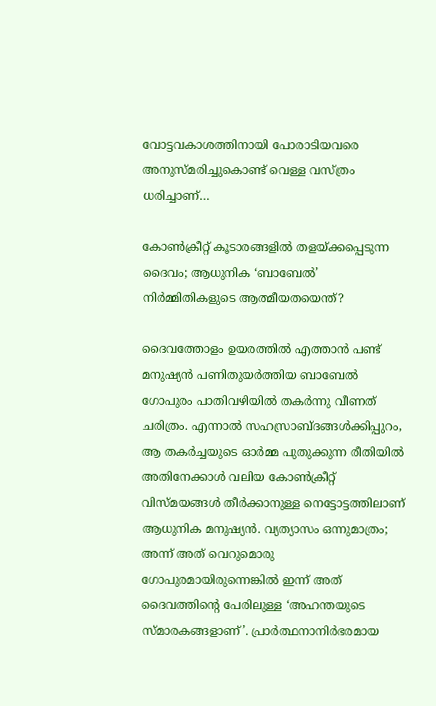വോട്ടവകാശത്തിനായി പോരാടിയവരെ അനുസ്മരിച്ചുകൊണ്ട് വെള്ള വസ്ത്രം ധരിച്ചാണ്…

കോൺക്രീറ്റ് കൂടാരങ്ങളിൽ തളയ്ക്കപ്പെടുന്ന ദൈവം; ആധുനിക ‘ബാബേൽ’ നിർമ്മിതികളുടെ ആത്മീയതയെന്ത്?

ദൈവത്തോളം ഉയരത്തിൽ എത്താൻ പണ്ട് മനുഷ്യൻ പണിതുയർത്തിയ ബാബേൽ ഗോപുരം പാതിവഴിയിൽ തകർന്നു വീണത് ചരിത്രം. എന്നാൽ സഹസ്രാബ്ദങ്ങൾക്കിപ്പുറം, ആ തകർച്ചയുടെ ഓർമ്മ പുതുക്കുന്ന രീതിയിൽ അതിനേക്കാൾ വലിയ കോൺക്രീറ്റ് വിസ്മയങ്ങൾ തീർക്കാനുള്ള നെട്ടോട്ടത്തിലാണ് ആധുനിക മനുഷ്യൻ. വ്യത്യാസം ഒന്നുമാത്രം; അന്ന് അത് വെറുമൊരു ഗോപുരമായിരുന്നെങ്കിൽ ഇന്ന് അത് ദൈവത്തിന്റെ പേരിലുള്ള ‘അഹന്തയുടെ സ്മാരകങ്ങളാണ്’. പ്രാർത്ഥനാനിർഭരമായ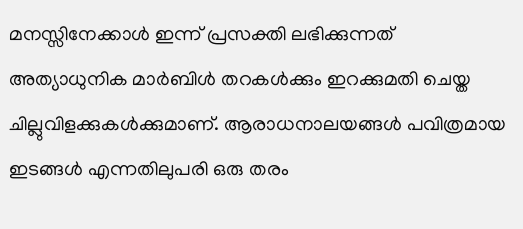മനസ്സിനേക്കാൾ ഇന്ന് പ്രസക്തി ലഭിക്കുന്നത് അത്യാധുനിക മാർബിൾ തറകൾക്കും ഇറക്കുമതി ചെയ്ത ചില്ലുവിളക്കുകൾക്കുമാണ്. ആരാധനാലയങ്ങൾ പവിത്രമായ ഇടങ്ങൾ എന്നതിലുപരി ഒരു തരം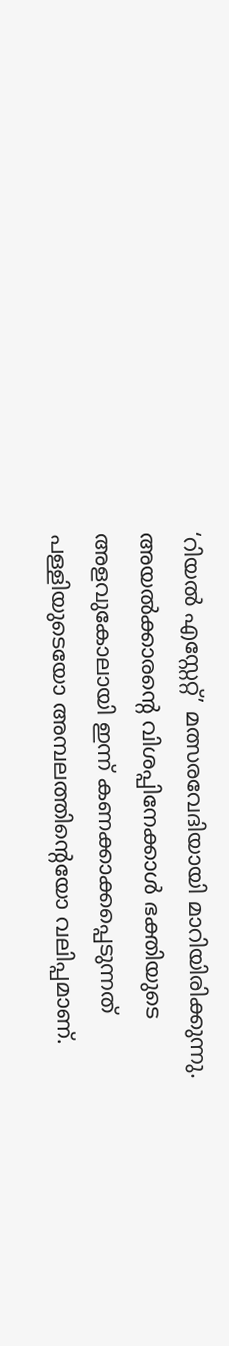‘റിയൽ എസ്റ്റേറ്റ്’ മത്സരവേദിയായി മാറിയിരിക്കുന്നു. അയൽക്കാരന്റെ വിശപ്പിനേക്കാൾ ഭക്തിയുടെ അളവുകോലായി ഇന്ന് കണക്കാക്കപ്പെടുന്നത് പള്ളിയുടെയോ അമ്പലത്തിന്റെയോ വലിപ്പമാണ്.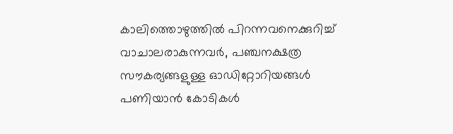കാലിത്തൊഴുത്തിൽ പിറന്നവനെക്കുറിച്ച് വാചാലരാകുന്നവർ, പഞ്ചനക്ഷത്ര സൗകര്യങ്ങളുള്ള ഓഡിറ്റോറിയങ്ങൾ പണിയാൻ കോടികൾ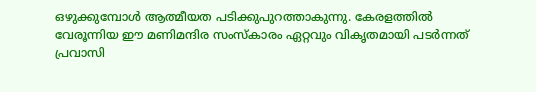ഒഴുക്കുമ്പോൾ ആത്മീയത പടിക്കുപുറത്താകുന്നു. കേരളത്തിൽ വേരൂന്നിയ ഈ മണിമന്ദിര സംസ്കാരം ഏറ്റവും വികൃതമായി പടർന്നത് പ്രവാസി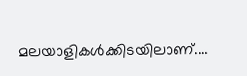മലയാളികൾക്കിടയിലാണ്.…